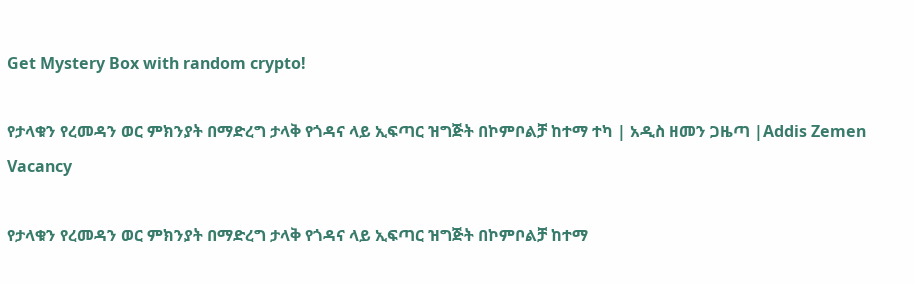Get Mystery Box with random crypto!

የታላቁን የረመዳን ወር ምክንያት በማድረግ ታላቅ የጎዳና ላይ ኢፍጣር ዝግጅት በኮምቦልቻ ከተማ ተካ | አዲስ ዘመን ጋዜጣ |Addis Zemen Vacancy

የታላቁን የረመዳን ወር ምክንያት በማድረግ ታላቅ የጎዳና ላይ ኢፍጣር ዝግጅት በኮምቦልቻ ከተማ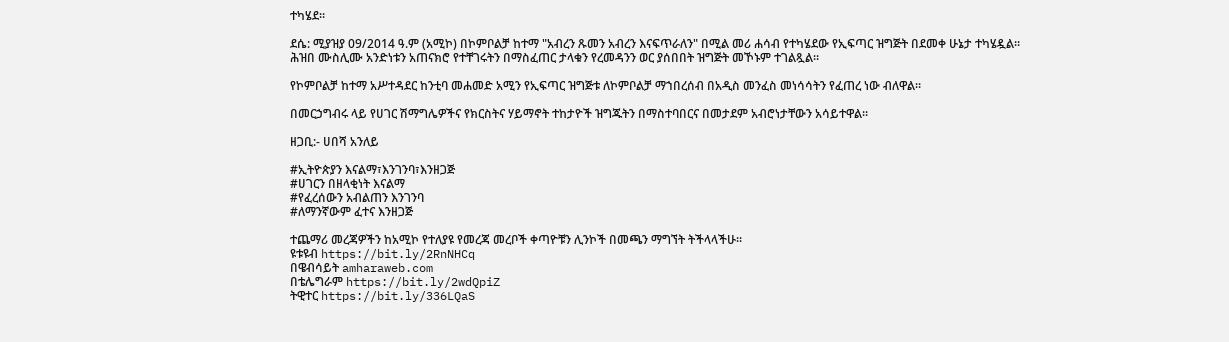ተካሄደ።

ደሴ: ሚያዝያ 09/2014 ዓ.ም (አሚኮ) በኮምቦልቻ ከተማ "አብረን ጹመን አብረን እናፍጥራለን" በሚል መሪ ሐሳብ የተካሄደው የኢፍጣር ዝግጅት በደመቀ ሁኔታ ተካሄዷል። ሕዝበ ሙስሊሙ አንድነቱን አጠናክሮ የተቸገሩትን በማስፈጠር ታላቁን የረመዳንን ወር ያሰበበት ዝግጅት መኾኑም ተገልጿል።

የኮምቦልቻ ከተማ አሥተዳደር ከንቲባ መሐመድ አሚን የኢፍጣር ዝግጅቱ ለኮምቦልቻ ማኀበረሰብ በአዲስ መንፈስ መነሳሳትን የፈጠረ ነው ብለዋል።

በመርኃግብሩ ላይ የሀገር ሽማግሌዎችና የክርስትና ሃይማኖት ተከታዮች ዝግጁትን በማስተባበርና በመታደም አብሮነታቸውን አሳይተዋል።

ዘጋቢ:- ሀበሻ አንለይ

#ኢትዮጵያን እናልማ፣እንገንባ፣እንዘጋጅ
#ሀገርን በዘላቂነት እናልማ
#የፈረሰውን አብልጠን እንገንባ
#ለማንኛውም ፈተና እንዘጋጅ

ተጨማሪ መረጃዎችን ከአሚኮ የተለያዩ የመረጃ መረቦች ቀጣዮቹን ሊንኮች በመጫን ማግኘት ትችላላችሁ፡፡
ዩቱዩብ https://bit.ly/2RnNHCq
በዌብሳይት amharaweb.com
በቴሌግራም https://bit.ly/2wdQpiZ
ትዊተር https://bit.ly/336LQaS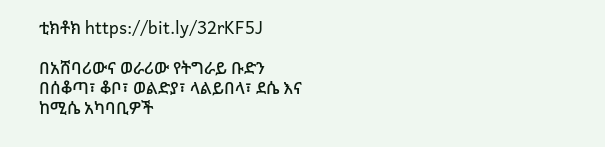ቲክቶክ https://bit.ly/32rKF5J

በአሸባሪውና ወራሪው የትግራይ ቡድን በሰቆጣ፣ ቆቦ፣ ወልድያ፣ ላልይበላ፣ ደሴ እና ከሚሴ አካባቢዎች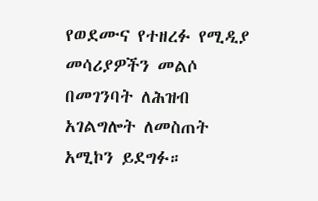የወደሙና የተዘረፉ የሚዲያ መሳሪያዎችን መልሶ በመገንባት ለሕዝብ አገልግሎት ለመስጠት አሚኮን ይደግፉ።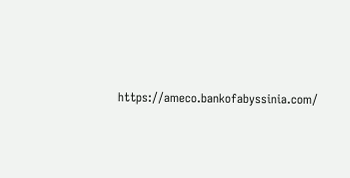https://ameco.bankofabyssinia.com/